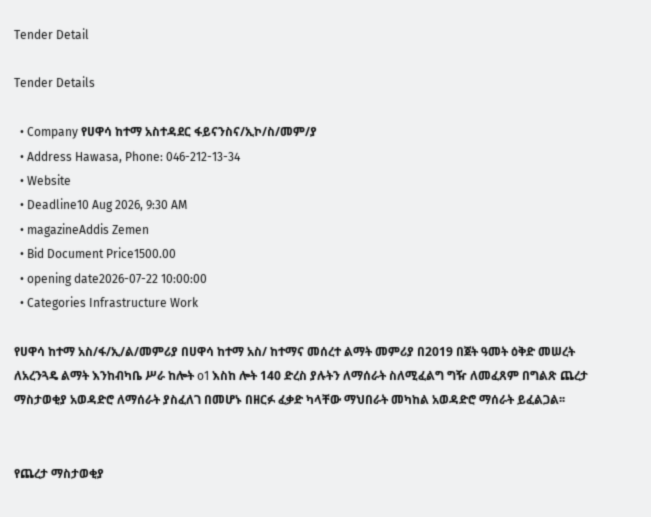Tender Detail

Tender Details

  • Company የሀዋሳ ከተማ አስተዳደር ፋይናንስና/ኢኮ/ስ/መም/ያ
  • Address Hawasa, Phone: 046-212-13-34
  • Website
  • Deadline10 Aug 2026, 9:30 AM
  • magazineAddis Zemen
  • Bid Document Price1500.00
  • opening date2026-07-22 10:00:00
  • Categories Infrastructure Work

የሀዋሳ ከተማ አስ/ፋ/ኢ/ል/መምሪያ በሀዋሳ ከተማ አስ/ ከተማና መሰረተ ልማት መምሪያ በ2019 በጀት ዓመት ዕቅድ መሠረት ለአረንጓዴ ልማት እንከብካቤ ሥራ ከሎት o1 እስከ ሎት 140 ድረስ ያሉትን ለማሰራት ስለሚፈልግ ግዥ ለመፈጸም በግልጽ ጨረታ ማስታወቂያ አወዳድሮ ለማሰራት ያስፈለገ በመሆኑ በዘርፉ ፈቃድ ካላቸው ማህበራት መካከል አወዳድሮ ማሰራት ይፈልጋል፡፡


የጨረታ ማስታወቂያ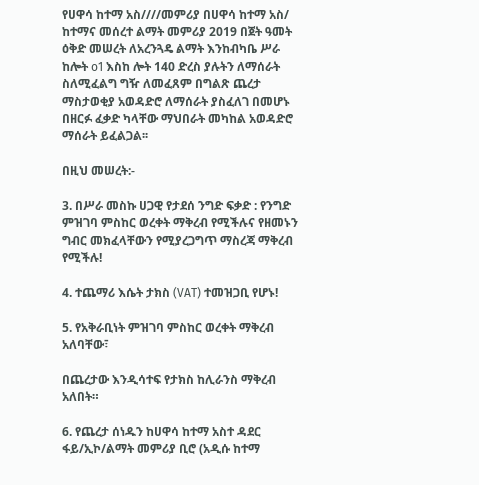የሀዋሳ ከተማ አስ////መምሪያ በሀዋሳ ከተማ አስ/ ከተማና መሰረተ ልማት መምሪያ 2019 በጀት ዓመት ዕቅድ መሠረት ለአረንጓዴ ልማት እንከብካቤ ሥራ ከሎት o1 እስከ ሎት 140 ድረስ ያሉትን ለማሰራት ስለሚፈልግ ግዥ ለመፈጸም በግልጽ ጨረታ ማስታወቂያ አወዳድሮ ለማሰራት ያስፈለገ በመሆኑ በዘርፉ ፈቃድ ካላቸው ማህበራት መካከል አወዳድሮ ማሰራት ይፈልጋል፡፡

በዚህ መሠረት:-

3. በሥራ መስኩ ሀጋዊ የታደሰ ንግድ ፍቃድ : የንግድ ምዝገባ ምስከር ወረቀት ማቅረብ የሚችሉና የዘመኑን ግብር መክፈላቸውን የሚያረጋግጥ ማስረጃ ማቅረብ የሚችሉ!

4. ተጨማሪ እሴት ታክስ (VAT) ተመዝጋቢ የሆኑ!

5. የአቅራቢነት ምዝገባ ምስከር ወረቀት ማቅረብ አለባቸው፣

በጨረታው እንዲሳተፍ የታክስ ከሊራንስ ማቅረብ አለበት።

6. የጨረታ ሰነዱን ከሀዋሳ ከተማ አስተ ዳደር ፋይ/ኢኮ/ልማት መምሪያ ቢሮ (አዲሱ ከተማ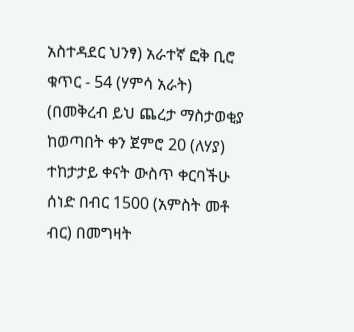አስተዳደር ህንፃ) አራተኛ ፎቅ ቢሮ ቁጥር - 54 (ሃምሳ አራት) (በመቅረብ ይህ ጨረታ ማስታወቂያ ከወጣበት ቀን ጀምሮ 20 (ለሃያ) ተከታታይ ቀናት ውስጥ ቀርባችሁ ሰነድ በብር 1500 (አምስት መቶ ብር) በመግዛት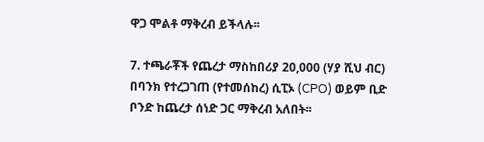ዋጋ ሞልቶ ማቅረብ ይችላሉ፡፡

7. ተጫራቾች የጨረታ ማስከበሪያ 20,000 (ሃያ ሺህ ብር) በባንክ የተረጋገጠ (የተመሰከረ) ሲፒኦ (CPO) ወይም ቢድ ቦንድ ከጨረታ ሰነድ ጋር ማቅረብ አለበት፡፡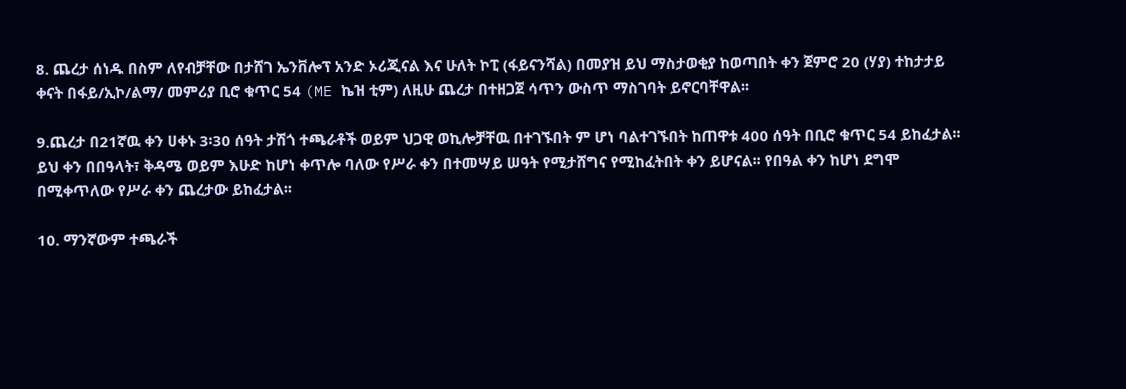8. ጨረታ ሰነዱ በስም ለየብቻቸው በታሸገ ኤንቨሎፕ አንድ ኦሪጂናል እና ሁለት ኮፒ (ፋይናንሻል) በመያዝ ይህ ማስታወቂያ ከወጣበት ቀን ጀምሮ 20 (ሃያ) ተከታታይ ቀናት በፋይ/ኢኮ/ልማ/ መምሪያ ቢሮ ቁጥር 54 (ME ኬዝ ቲም) ለዚሁ ጨረታ በተዘጋጀ ሳጥን ውስጥ ማስገባት ይኖርባቸዋል፡፡

9.ጨረታ በ21ኛዉ ቀን ሀቀኑ 3፡30 ሰዓት ታሽጎ ተጫራቶች ወይም ህጋዊ ወኪሎቻቸዉ በተገኙበት ም ሆነ ባልተገኙበት ከጠዋቱ 400 ሰዓት በቢሮ ቁጥር 54 ይከፈታል፡፡ ይህ ቀን በበዓላት፣ ቅዳሜ ወይም እሁድ ከሆነ ቀጥሎ ባለው የሥራ ቀን በተመሣይ ሠዓት የሚታሸግና የሚከፈትበት ቀን ይሆናል፡፡ የበዓል ቀን ከሆነ ደግሞ በሚቀጥለው የሥራ ቀን ጨረታው ይከፈታል፡፡

10. ማንኛውም ተጫራች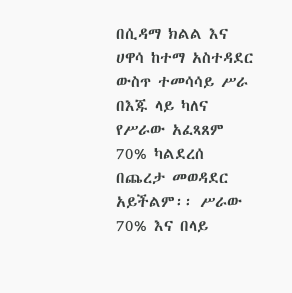በሲዳማ ክልል እና ሀዋሳ ከተማ አስተዳደር ውስጥ ተመሳሳይ ሥራ በእጁ ላይ ካለና የሥራው አፈጻጸም 70% ካልደረሰ በጨረታ መወዳደር አይችልም፡፡ ሥራው 70% እና በላይ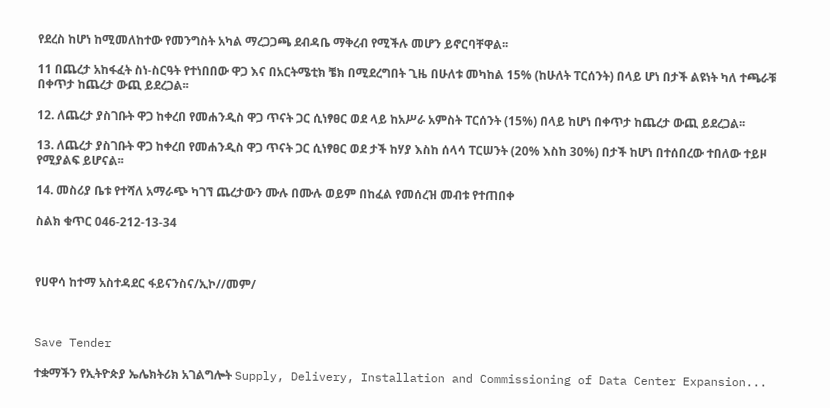የደረስ ከሆነ ከሚመለከተው የመንግስት አካል ማረጋጋጫ ደብዳቤ ማቅረብ የሚችሉ መሆን ይኖርባቸዋል፡፡

11 በጨረታ አከፋፈት ስነ-ስርዓት የተነበበው ዋጋ እና በአርትሜቲክ ቼክ በሚደረግበት ጊዜ በሁለቱ መካከል 15% (ከሁለት ፐርሰንት) በላይ ሆነ በታች ልዩነት ካለ ተጫራቹ በቀጥታ ከጨረታ ውጪ ይደረጋል፡፡

12. ለጨረታ ያስገቡት ዋጋ ከቀረበ የመሐንዲስ ዋጋ ጥናት ጋር ሲነፃፀር ወደ ላይ ከአሥራ አምስት ፐርሰንት (15%) በላይ ከሆነ በቀጥታ ከጨረታ ውጪ ይደረጋል፡፡

13. ለጨረታ ያስገቡት ዋጋ ከቀረበ የመሐንዲስ ዋጋ ጥናት ጋር ሲነፃፀር ወደ ታች ከሃያ እስከ ሰላሳ ፐርሠንት (20% እስከ 30%) በታች ከሆነ በተሰበረው ተበለው ተይዞ የሚያልፍ ይሆናል፡፡

14. መስሪያ ቤቱ የተሻለ አማራጭ ካገኘ ጨረታውን ሙሉ በሙሉ ወይም በከፈል የመሰረዝ መብቱ የተጠበቀ

ስልክ ቁጥር 046-212-13-34



የሀዋሳ ከተማ አስተዳደር ፋይናንስና/ኢኮ//መም/



Save Tender

ተቋማችን የኢትዮጵያ ኤሌክትሪክ አገልግሎት Supply, Delivery, Installation and Commissioning of Data Center Expansion...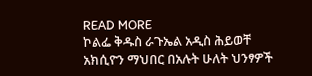READ MORE
ኮልፌ ቅዱስ ራጉኤል አዲስ ሕይወቸ አክሲዮን ማህበር በአሉት ሁለት ህንፃዎች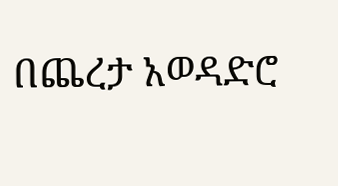በጨረታ አወዳድሮ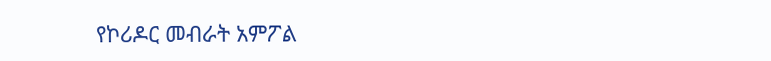የኮሪዶር መብራት አምፖል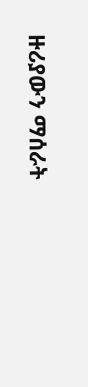ዙሪያውን ማሰራት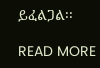ይፈልጋል፡፡

READ MORE